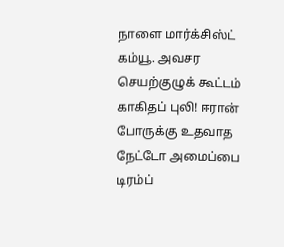நாளை மார்க்சிஸ்ட் கம்யூ. அவசர செயற்குழுக் கூட்டம் காகிதப் புலி! ஈரான் போருக்கு உதவாத நேட்டோ அமைப்பை டிரம்ப்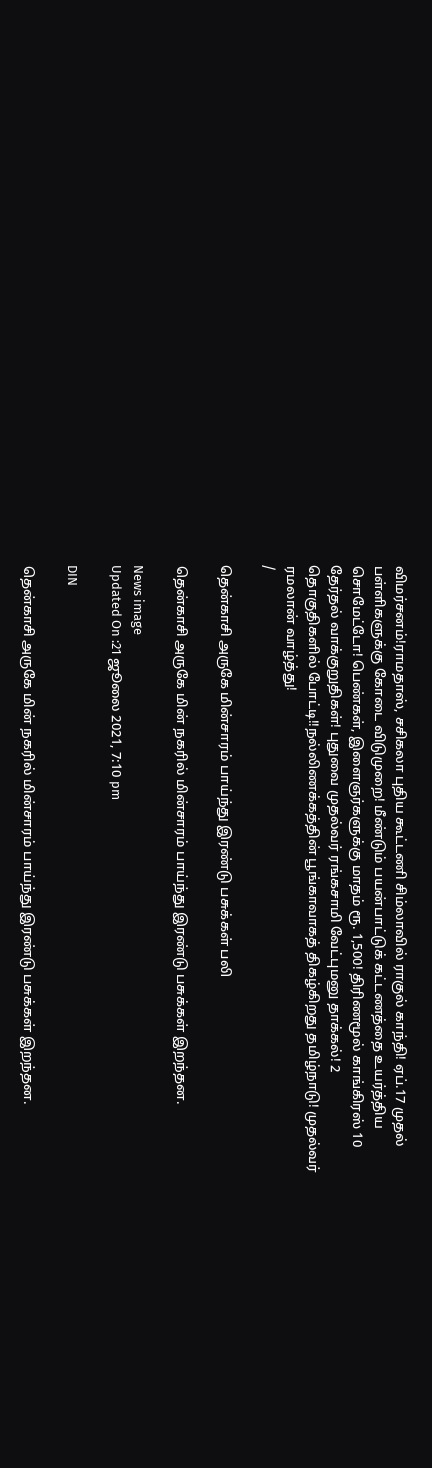விமர்சனம்!ராமதாஸ், சசிகலா புதிய கூட்டணி சிம்லாவில் ராகுல் காந்தி! ஏப்.17 முதல் பள்ளிகளுக்கு கோடை விடுமுறை! மீண்டும் பயன்பாட்டுக் கட்டணத்தை உயர்த்திய சொமேட்டோ! பெண்கள், இளைஞர்களுக்கு மாதம் ரூ. 1,500! திரிணமூல் காங்கிரஸ் 10 தேர்தல் வாக்குறுதிகள்! புதுவை முதல்வர் ரங்கசாமி வேட்புமனு தாக்கல்! 2 தொகுதிகளில் போட்டி!!நல்லிணக்கத்தின் பூங்காவாகத் திகழ்கிறது தமிழ்நாடு! முதல்வர் ரமலான் வாழ்த்து!
/

தென்காசி அருகே மின்சாரம் பாய்ந்து இரண்டு பசுக்கள் பலி

தென்காசி அருகே மின் நகரில் மின்சாரம் பாய்ந்து இரண்டு பசுக்கள் இறந்தன.

News image
Updated On :21 ஜூலை 2021, 7:10 pm

DIN

தென்காசி அருகே மின் நகரில் மின்சாரம் பாய்ந்து இரண்டு பசுக்கள் இறந்தன.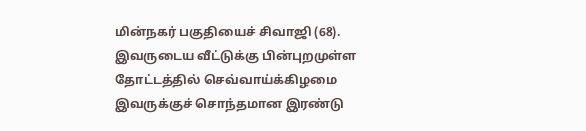மின்நகர் பகுதியைச் சிவாஜி (68). இவருடைய வீட்டுக்கு பின்புறமுள்ள தோட்டத்தில் செவ்வாய்க்கிழமை இவருக்குச் சொந்தமான இரண்டு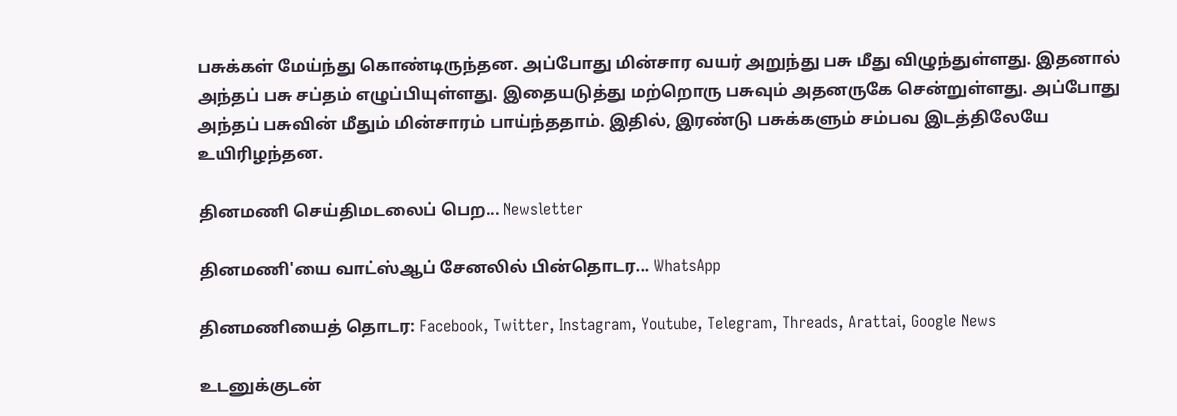பசுக்கள் மேய்ந்து கொண்டிருந்தன. அப்போது மின்சார வயர் அறுந்து பசு மீது விழுந்துள்ளது. இதனால் அந்தப் பசு சப்தம் எழுப்பியுள்ளது. இதையடுத்து மற்றொரு பசுவும் அதனருகே சென்றுள்ளது. அப்போது அந்தப் பசுவின் மீதும் மின்சாரம் பாய்ந்ததாம். இதில், இரண்டு பசுக்களும் சம்பவ இடத்திலேயே உயிரிழந்தன.

தினமணி செய்திமடலைப் பெற... Newsletter

தினமணி'யை வாட்ஸ்ஆப் சேனலில் பின்தொடர... WhatsApp

தினமணியைத் தொடர: Facebook, Twitter, Instagram, Youtube, Telegram, Threads, Arattai, Google News

உடனுக்குடன்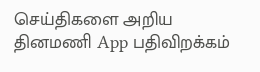செய்திகளை அறிய தினமணி App பதிவிறக்கம்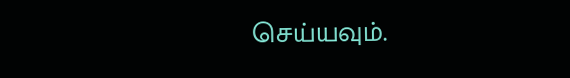செய்யவும்.